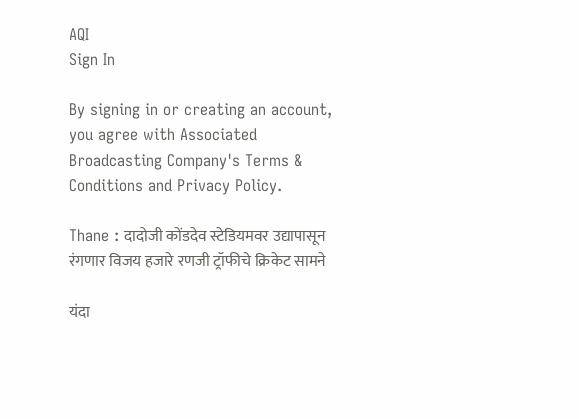AQI
Sign In

By signing in or creating an account, you agree with Associated Broadcasting Company's Terms & Conditions and Privacy Policy.

Thane : दादोजी कोंडदेव स्टेडियमवर उद्यापासून रंगणार विजय हजारे रणजी ट्रॉफीचे क्रिकेट सामने

यंदा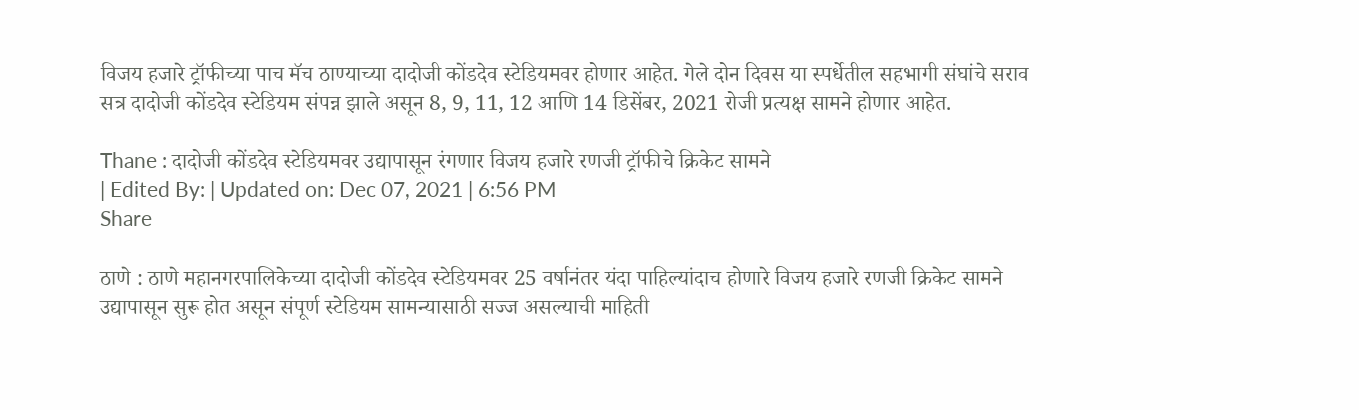विजय हजारे ट्रॉफीच्या पाच मॅच ठाण्याच्या दादोजी कोंडदेव स्टेडियमवर होणार आहेत. गेले दोन दिवस या स्पर्धेतील सहभागी संघांचे सराव सत्र दादोजी कोंडदेव स्टेडियम संपन्न झाले असून 8, 9, 11, 12 आणि 14 डिसेंबर, 2021 रोजी प्रत्यक्ष सामने होणार आहेत.

Thane : दादोजी कोंडदेव स्टेडियमवर उद्यापासून रंगणार विजय हजारे रणजी ट्रॉफीचे क्रिकेट सामने
| Edited By: | Updated on: Dec 07, 2021 | 6:56 PM
Share

ठाणे : ठाणे महानगरपालिकेच्या दादोजी कोंडदेव स्टेडियमवर 25 वर्षानंतर यंदा पाहिल्यांदाच होणारे विजय हजारे रणजी क्रिकेट सामने उद्यापासून सुरू होत असून संपूर्ण स्टेडियम सामन्यासाठी सज्ज असल्याची माहिती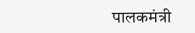पालकमंत्री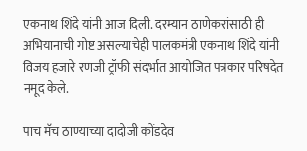एकनाथ शिंदे यांनी आज दिली. दरम्यान ठाणेकरांसाठी ही अभियानाची गोष्ट असल्याचेही पालकमंत्री एकनाथ शिंदे यांनी विजय हजारे रणजी ट्रॉफी संदर्भात आयोजित पत्रकार परिषदेत नमूद केले.

पाच मॅच ठाण्याच्या दादोजी कोंडदेव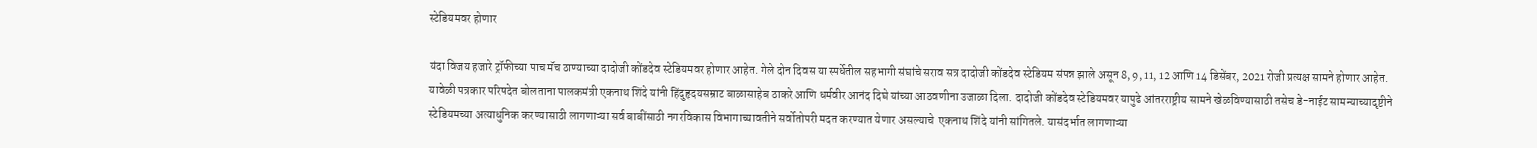स्टेडियमवर होणार

यंदा विजय हजारे ट्रॉफीच्या पाच मॅच ठाण्याच्या दादोजी कोंडदेव स्टेडियमवर होणार आहेत. गेले दोन दिवस या स्पर्धेतील सहभागी संघांचे सराव सत्र दादोजी कोंडदेव स्टेडियम संपन्न झाले असून 8, 9, 11, 12 आणि 14 डिसेंबर, 2021 रोजी प्रत्यक्ष सामने होणार आहेत. यावेळी पत्रकार परिषदेत बोलताना पालकमंत्री एकनाथ शिंदे यांनी हिंदुहृदयसम्राट बाळासाहेब ठाकरे आणि धर्मवीर आनंद दिघे यांच्या आठवणीना उजाळा दिला. दादोजी कोंडदेव स्टेडियमवर यापुढे आंतरराष्ट्रीय सामने खेळविण्यासाठी तसेच डे-नाईट सामन्याच्यादृष्टीने स्टेडियमच्या अत्याधुनिक करण्यासाठी लागणाऱ्या सर्व बाबींसाठी नगरविकास विभागाच्यावतीने सर्वोतोपरी मदत करण्यात येणार असल्याचे  एकनाथ शिंदे यांनी सांगितले. यासंदर्भात लागणाऱ्या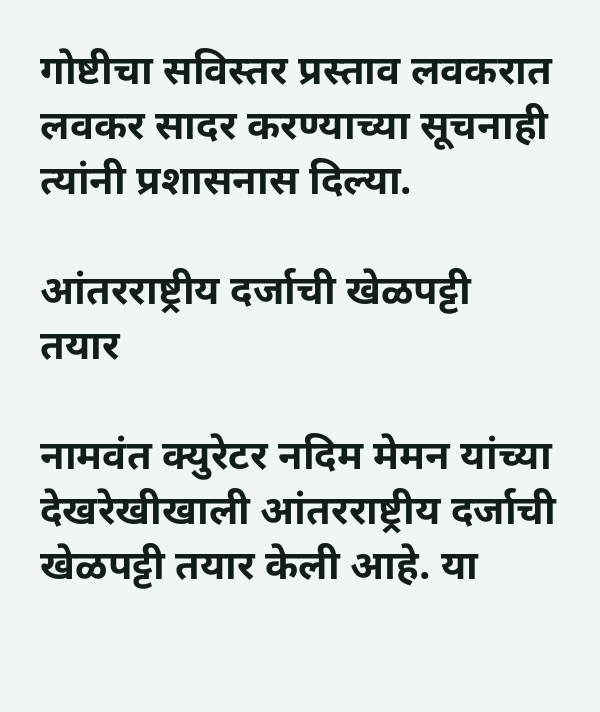गोष्टीचा सविस्तर प्रस्ताव लवकरात लवकर सादर करण्याच्या सूचनाही त्यांनी प्रशासनास दिल्या.

आंतरराष्ट्रीय दर्जाची खेळपट्टी तयार

नामवंत क्युरेटर नदिम मेमन यांच्या देखरेखीखाली आंतरराष्ट्रीय दर्जाची खेळपट्टी तयार केली आहे. या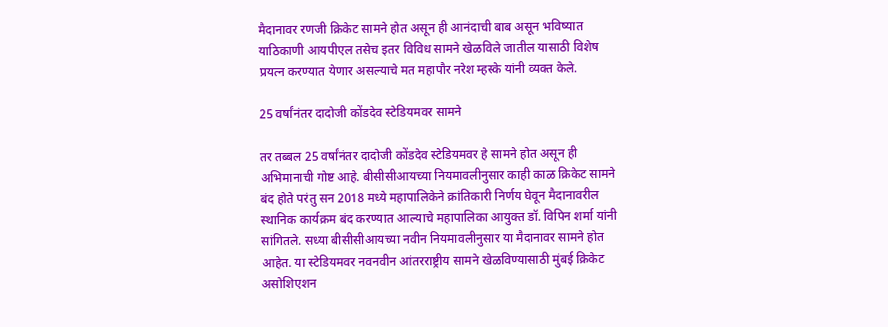मैदानावर रणजी क्रिकेट सामने होत असून ही आनंदाची बाब असून भविष्यात याठिकाणी आयपीएल तसेच इतर विविध सामने खेळविले जातील यासाठी विशेष प्रयत्न करण्यात येणार असल्याचे मत महापौर नरेश म्हस्के यांनी व्यक्त केले.

25 वर्षांनंतर दादोजी कोंडदेव स्टेडियमवर सामने

तर तब्बल 25 वर्षांनंतर दादोजी कोंडदेव स्टेडियमवर हे सामने होत असून ही अभिमानाची गोष्ट आहे. बीसीसीआयच्या नियमावलीनुसार काही काळ क्रिकेट सामने बंद होते परंतु सन 2018 मध्ये महापालिकेने क्रांतिकारी निर्णय घेवून मैदानावरील स्थानिक कार्यक्रम बंद करण्यात आल्याचे महापालिका आयुक्त डॉ. विपिन शर्मा यांनी सांगितले. सध्या बीसीसीआयच्या नवीन नियमावलीनुसार या मैदानावर सामने होत आहेत. या स्टेडियमवर नवनवीन आंतरराष्ट्रीय सामने खेळविण्यासाठी मुंबई क्रिकेट असोशिएशन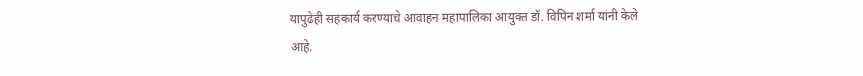यापुढेही सहकार्य करण्याचे आवाहन महापालिका आयुक्त डॉ. विपिन शर्मा यांनी केले आहे.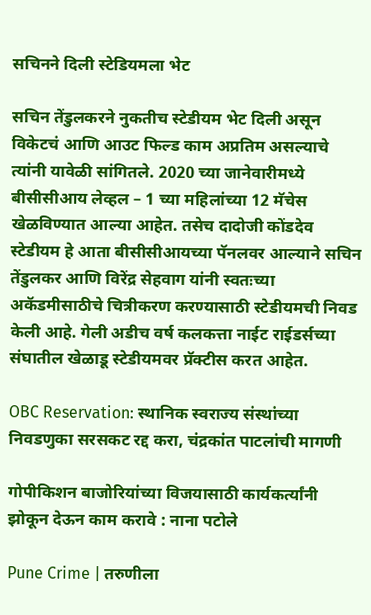सचिनने दिली स्टेडियमला भेट

सचिन तेंडुलकरने नुकतीच स्टेडीयम भेट दिली असून विकेटचं आणि आउट फिल्ड काम अप्रतिम असल्याचे त्यांनी यावेळी सांगितले. 2020 च्या जानेवारीमध्ये बीसीसीआय लेव्हल – 1 च्या महिलांच्या 12 मॅचेस खेळविण्यात आल्या आहेत. तसेच दादोजी कोंडदेव स्टेडीयम हे आता बीसीसीआयच्या पॅनलवर आल्याने सचिन तेंडुलकर आणि विरेंद्र सेहवाग यांनी स्वतःच्या अकॅडमीसाठीचे चित्रीकरण करण्यासाठी स्टेडीयमची निवड केली आहे. गेली अडीच वर्ष कलकत्ता नाईट राईडर्सच्या संघातील खेळाडू स्टेडीयमवर प्रॅक्टीस करत आहेत.

OBC Reservation: स्थानिक स्वराज्य संस्थांच्या निवडणुका सरसकट रद्द करा, चंद्रकांत पाटलांची मागणी

गोपीकिशन बाजोरियांच्या विजयासाठी कार्यकर्त्यांनी झोकून देऊन काम करावे : नाना पटोले

Pune Crime | तरुणीला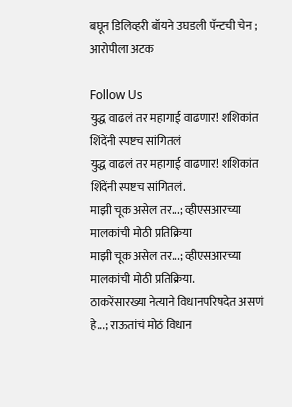बघून डिलिव्हरी बॉयने उघडली पॅन्टची चेन ; आरोपीला अटक

Follow Us
युद्ध वाढलं तर महागाई वाढणार! शशिकांत शिंदेंनी स्पष्टच सांगितलं
युद्ध वाढलं तर महागाई वाढणार! शशिकांत शिंदेंनी स्पष्टच सांगितलं.
माझी चूक असेल तर...; व्हीएसआरच्या मालकांची मोठी प्रतिक्रिया
माझी चूक असेल तर...; व्हीएसआरच्या मालकांची मोठी प्रतिक्रिया.
ठाकरेंसारख्या नेत्याने विधानपरिषदेत असणं हे...; राऊतांचं मोठं विधान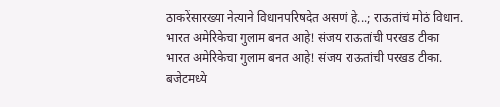ठाकरेंसारख्या नेत्याने विधानपरिषदेत असणं हे...; राऊतांचं मोठं विधान.
भारत अमेरिकेचा गुलाम बनत आहे! संजय राऊतांची परखड टीका
भारत अमेरिकेचा गुलाम बनत आहे! संजय राऊतांची परखड टीका.
बजेटमध्ये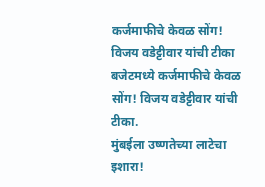कर्जमाफीचे केवळ सोंग! विजय वडेट्टीवार यांची टीका
बजेटमध्ये कर्जमाफीचे केवळ सोंग! विजय वडेट्टीवार यांची टीका.
मुंबईला उष्णतेच्या लाटेचा इशारा!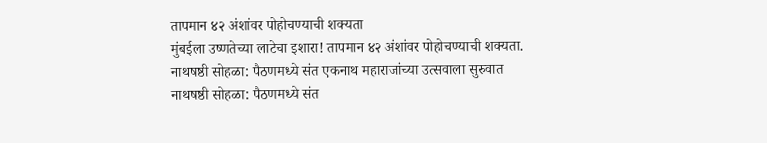तापमान ४२ अंशांवर पोहोचण्याची शक्यता
मुंबईला उष्णतेच्या लाटेचा इशारा! तापमान ४२ अंशांवर पोहोचण्याची शक्यता.
नाथषष्ठी सोहळा: पैठणमध्ये संत एकनाथ महाराजांच्या उत्सवाला सुरुवात
नाथषष्ठी सोहळा: पैठणमध्ये संत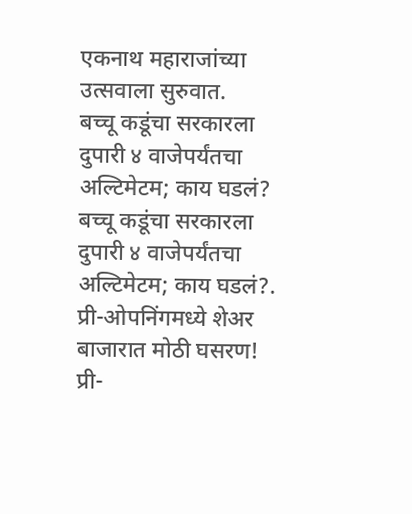एकनाथ महाराजांच्या उत्सवाला सुरुवात.
बच्चू कडूंचा सरकारला दुपारी ४ वाजेपर्यंतचा अल्टिमेटम; काय घडलं?
बच्चू कडूंचा सरकारला दुपारी ४ वाजेपर्यंतचा अल्टिमेटम; काय घडलं?.
प्री-ओपनिंगमध्ये शेअर बाजारात मोठी घसरण!
प्री-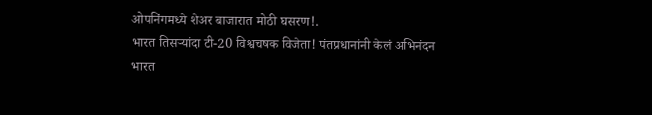ओपनिंगमध्ये शेअर बाजारात मोठी घसरण!.
भारत तिसऱ्यांदा टी-20 विश्वचषक विजेता! पंतप्रधानांनी केलं अभिनंदन
भारत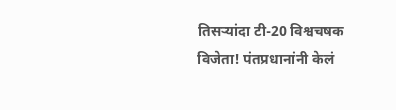तिसऱ्यांदा टी-20 विश्वचषक विजेता! पंतप्रधानांनी केलं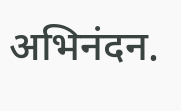अभिनंदन.